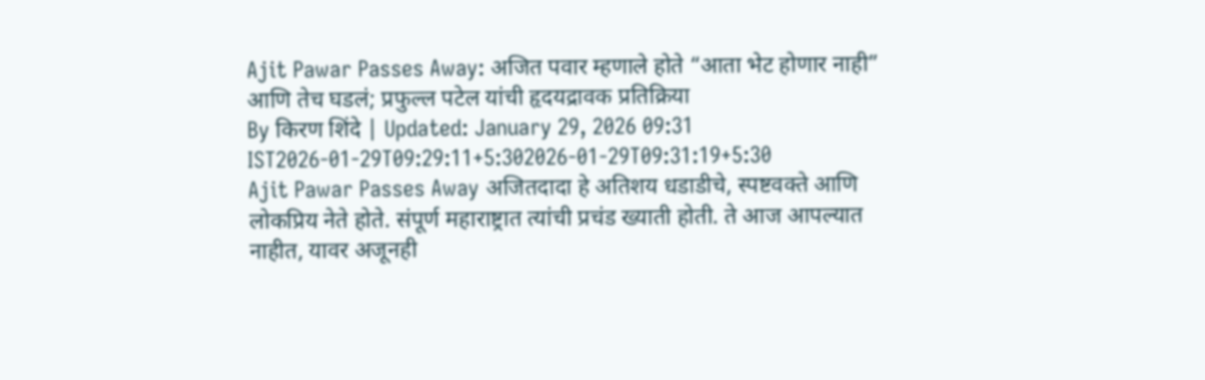Ajit Pawar Passes Away: अजित पवार म्हणाले होते “आता भेट होणार नाही” आणि तेच घडलं; प्रफुल्ल पटेल यांची हृदयद्रावक प्रतिक्रिया
By किरण शिंदे | Updated: January 29, 2026 09:31 IST2026-01-29T09:29:11+5:302026-01-29T09:31:19+5:30
Ajit Pawar Passes Away अजितदादा हे अतिशय धडाडीचे, स्पष्टवक्ते आणि लोकप्रिय नेते होते. संपूर्ण महाराष्ट्रात त्यांची प्रचंड ख्याती होती. ते आज आपल्यात नाहीत, यावर अजूनही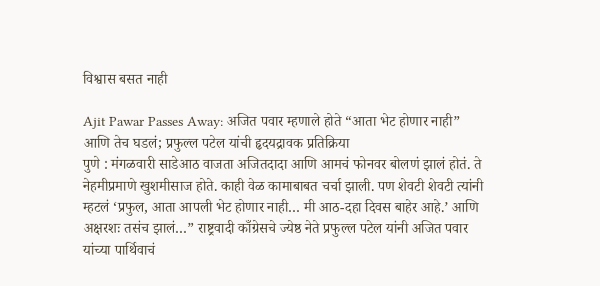विश्वास बसत नाही

Ajit Pawar Passes Away: अजित पवार म्हणाले होते “आता भेट होणार नाही” आणि तेच घडलं; प्रफुल्ल पटेल यांची हृदयद्रावक प्रतिक्रिया
पुणे : मंगळवारी साडेआठ वाजता अजितदादा आणि आमचं फोनवर बोलणं झालं होतं. ते नेहमीप्रमाणे खुशमीसाज होते. काही वेळ कामाबाबत चर्चा झाली. पण शेवटी शेवटी त्यांनी म्हटलं ‘प्रफुल, आता आपली भेट होणार नाही… मी आठ-दहा दिवस बाहेर आहे.’ आणि अक्षरशः तसंच झालं…” राष्ट्रवादी काँग्रेसचे ज्येष्ठ नेते प्रफुल्ल पटेल यांनी अजित पवार यांच्या पार्थिवाचं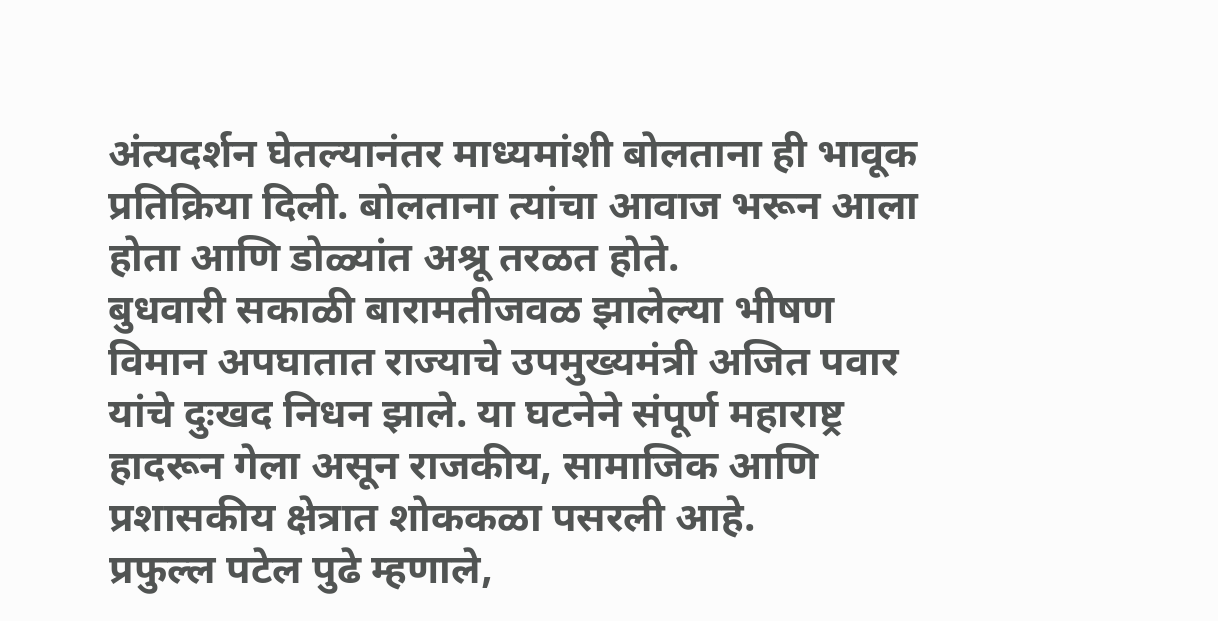अंत्यदर्शन घेतल्यानंतर माध्यमांशी बोलताना ही भावूक प्रतिक्रिया दिली. बोलताना त्यांचा आवाज भरून आला होता आणि डोळ्यांत अश्रू तरळत होते.
बुधवारी सकाळी बारामतीजवळ झालेल्या भीषण विमान अपघातात राज्याचे उपमुख्यमंत्री अजित पवार यांचे दुःखद निधन झाले. या घटनेने संपूर्ण महाराष्ट्र हादरून गेला असून राजकीय, सामाजिक आणि प्रशासकीय क्षेत्रात शोककळा पसरली आहे.
प्रफुल्ल पटेल पुढे म्हणाले,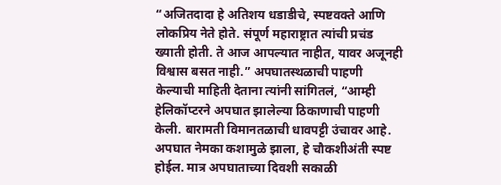“अजितदादा हे अतिशय धडाडीचे, स्पष्टवक्ते आणि लोकप्रिय नेते होते. संपूर्ण महाराष्ट्रात त्यांची प्रचंड ख्याती होती. ते आज आपल्यात नाहीत, यावर अजूनही विश्वास बसत नाही.” अपघातस्थळाची पाहणी केल्याची माहिती देताना त्यांनी सांगितलं, “आम्ही हेलिकॉप्टरने अपघात झालेल्या ठिकाणाची पाहणी केली. बारामती विमानतळाची धावपट्टी उंचावर आहे. अपघात नेमका कशामुळे झाला, हे चौकशीअंती स्पष्ट होईल. मात्र अपघाताच्या दिवशी सकाळी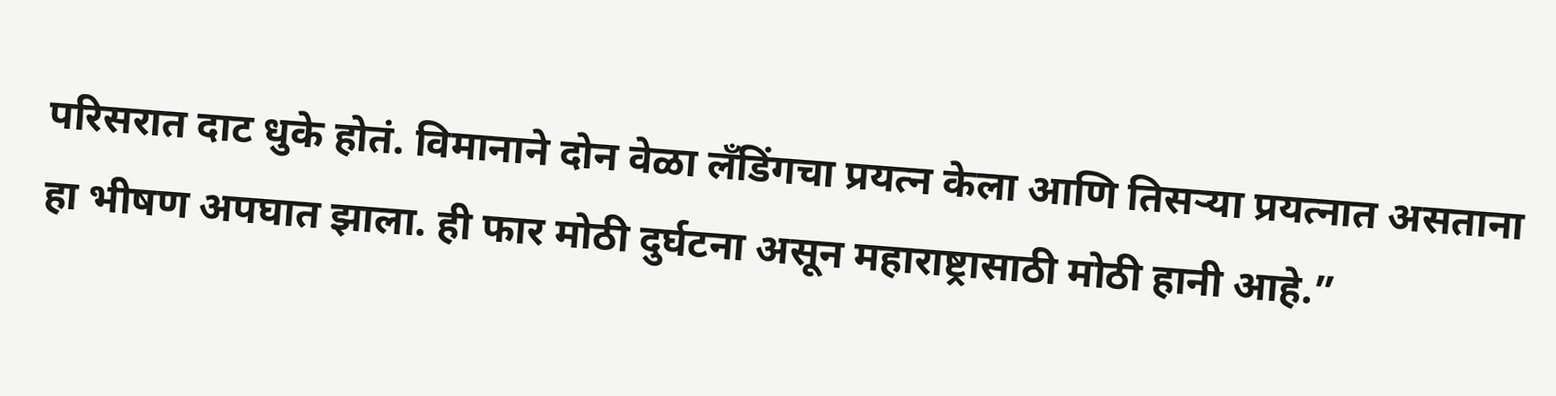परिसरात दाट धुके होतं. विमानाने दोन वेळा लँडिंगचा प्रयत्न केला आणि तिसऱ्या प्रयत्नात असताना हा भीषण अपघात झाला. ही फार मोठी दुर्घटना असून महाराष्ट्रासाठी मोठी हानी आहे.”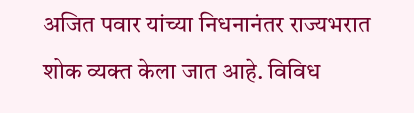अजित पवार यांच्या निधनानंतर राज्यभरात शोक व्यक्त केला जात आहे. विविध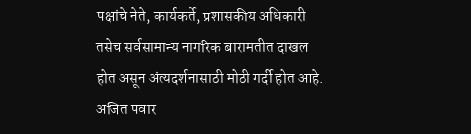पक्षांचे नेते, कार्यकर्ते, प्रशासकीय अधिकारी तसेच सर्वसामान्य नागरिक बारामतीत दाखल होत असून अंत्यदर्शनासाठी मोठी गर्दी होत आहे. अजित पवार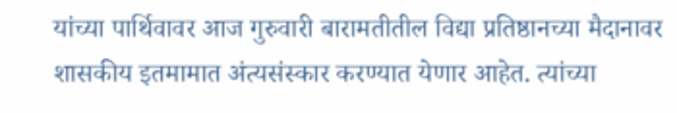यांच्या पार्थिवावर आज गुरुवारी बारामतीतील विद्या प्रतिष्ठानच्या मैदानावर शासकीय इतमामात अंत्यसंस्कार करण्यात येणार आहेत. त्यांच्या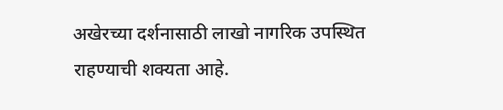अखेरच्या दर्शनासाठी लाखो नागरिक उपस्थित राहण्याची शक्यता आहे.